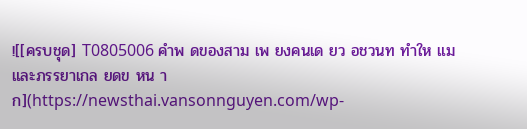![[ครบชุด] T0805006 คำพ ดของสาม เพ ยงคนเด ยว อชวนท ทำให แม และภรรยาเกล ยดข หน าก](https://newsthai.vansonnguyen.com/wp-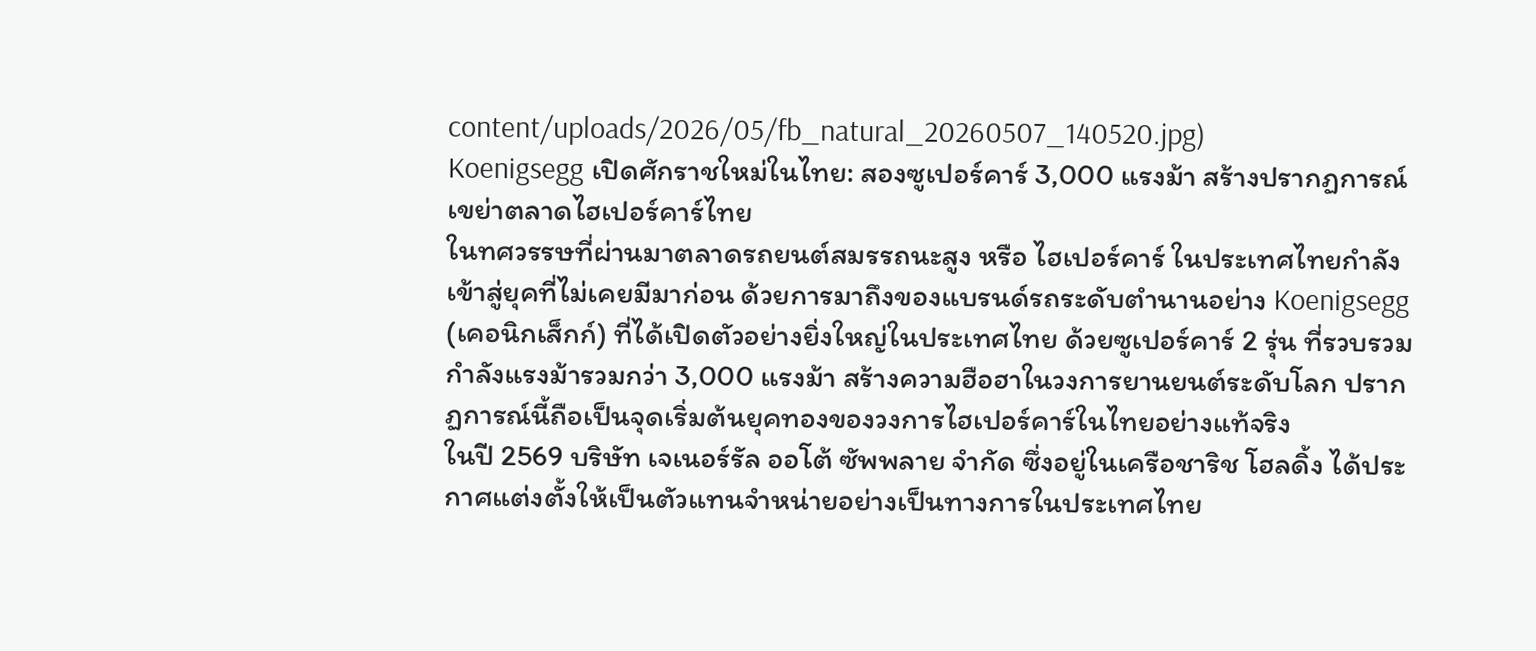content/uploads/2026/05/fb_natural_20260507_140520.jpg)
Koenigsegg เปิดศักราชใหม่ในไทย: สองซูเปอร์คาร์ 3,000 แรงม้า สร้างปรากฏการณ์เขย่าตลาดไฮเปอร์คาร์ไทย
ในทศวรรษที่ผ่านมาตลาดรถยนต์สมรรถนะสูง หรือ ไฮเปอร์คาร์ ในประเทศไทยกำลังเข้าสู่ยุคที่ไม่เคยมีมาก่อน ด้วยการมาถึงของแบรนด์รถระดับตำนานอย่าง Koenigsegg (เคอนิกเส็กก์) ที่ได้เปิดตัวอย่างยิ่งใหญ่ในประเทศไทย ด้วยซูเปอร์คาร์ 2 รุ่น ที่รวบรวมกำลังแรงม้ารวมกว่า 3,000 แรงม้า สร้างความฮือฮาในวงการยานยนต์ระดับโลก ปรากฏการณ์นี้ถือเป็นจุดเริ่มต้นยุคทองของวงการไฮเปอร์คาร์ในไทยอย่างแท้จริง
ในปี 2569 บริษัท เจเนอร์รัล ออโต้ ซัพพลาย จำกัด ซึ่งอยู่ในเครือชาริช โฮลดิ้ง ได้ประกาศแต่งตั้งให้เป็นตัวแทนจำหน่ายอย่างเป็นทางการในประเทศไทย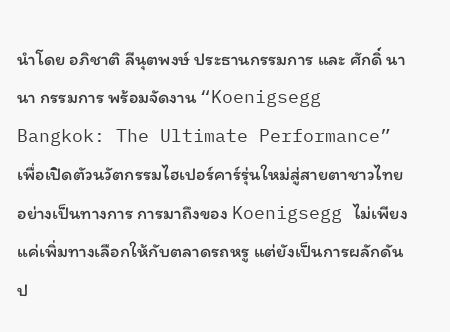นำโดย อภิชาติ ลีนุตพงษ์ ประธานกรรมการ และ ศักดิ์ นานา กรรมการ พร้อมจัดงาน “Koenigsegg Bangkok: The Ultimate Performance” เพื่อเปิดตัวนวัตกรรมไฮเปอร์คาร์รุ่นใหม่สู่สายตาชาวไทยอย่างเป็นทางการ การมาถึงของ Koenigsegg ไม่เพียงแค่เพิ่มทางเลือกให้กับตลาดรถหรู แต่ยังเป็นการผลักดันป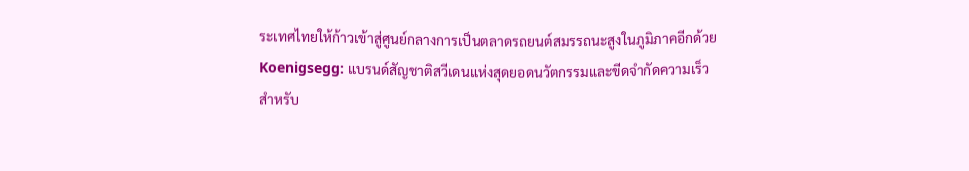ระเทศไทยให้ก้าวเข้าสู่ศูนย์กลางการเป็นตลาดรถยนต์สมรรถนะสูงในภูมิภาคอีกด้วย
Koenigsegg: แบรนด์สัญชาติสวีเดนแห่งสุดยอดนวัตกรรมและขีดจำกัดความเร็ว
สำหรับ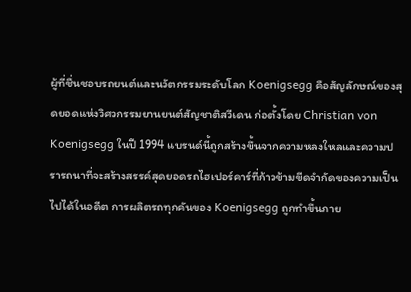ผู้ที่ชื่นชอบรถยนต์และนวัตกรรมระดับโลก Koenigsegg คือสัญลักษณ์ของสุดยอดแห่งวิศวกรรมยานยนต์สัญชาติสวีเดน ก่อตั้งโดย Christian von Koenigsegg ในปี 1994 แบรนด์นี้ถูกสร้างขึ้นจากความหลงใหลและความปรารถนาที่จะสร้างสรรค์สุดยอดรถไฮเปอร์คาร์ที่ก้าวข้ามขีดจำกัดของความเป็นไปได้ในอดีต การผลิตรถทุกคันของ Koenigsegg ถูกทำขึ้นภาย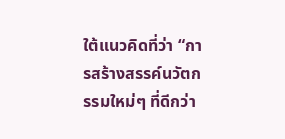ใต้แนวคิดที่ว่า “การสร้างสรรค์นวัตกรรมใหม่ๆ ที่ดีกว่า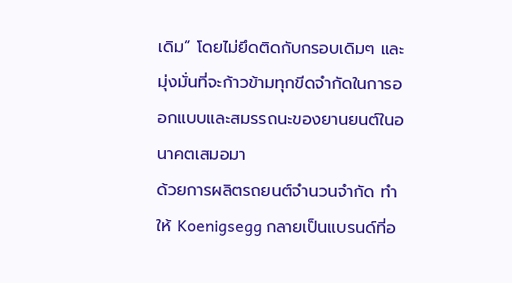เดิม” โดยไม่ยึดติดกับกรอบเดิมๆ และมุ่งมั่นที่จะก้าวข้ามทุกขีดจำกัดในการออกแบบและสมรรถนะของยานยนต์ในอนาคตเสมอมา
ด้วยการผลิตรถยนต์จำนวนจำกัด ทำให้ Koenigsegg กลายเป็นแบรนด์ที่อ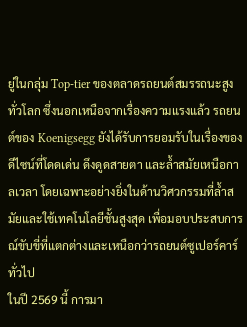ยู่ในกลุ่ม Top-tier ของตลาดรถยนต์สมรรถนะสูงทั่วโลก ซึ่งนอกเหนือจากเรื่องความแรงแล้ว รถยนต์ของ Koenigsegg ยังได้รับการยอมรับในเรื่องของดีไซน์ที่โดดเด่น ดึงดูดสายตา และล้ำสมัยเหนือกาลเวลา โดยเฉพาะอย่างยิ่งในด้านวิศวกรรมที่ล้ำสมัยและใช้เทคโนโลยีชั้นสูงสุด เพื่อมอบประสบการณ์ขับขี่ที่แตกต่างและเหนือกว่ารถยนต์ซูเปอร์คาร์ทั่วไป
ในปี 2569 นี้ การมา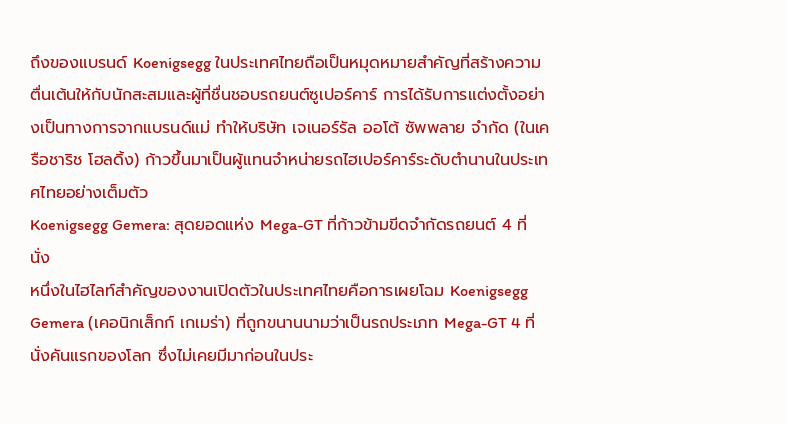ถึงของแบรนด์ Koenigsegg ในประเทศไทยถือเป็นหมุดหมายสำคัญที่สร้างความตื่นเต้นให้กับนักสะสมและผู้ที่ชื่นชอบรถยนต์ซูเปอร์คาร์ การได้รับการแต่งตั้งอย่างเป็นทางการจากแบรนด์แม่ ทำให้บริษัท เจเนอร์รัล ออโต้ ซัพพลาย จำกัด (ในเครือชาริช โฮลดิ้ง) ก้าวขึ้นมาเป็นผู้แทนจำหน่ายรถไฮเปอร์คาร์ระดับตำนานในประเทศไทยอย่างเต็มตัว
Koenigsegg Gemera: สุดยอดแห่ง Mega-GT ที่ก้าวข้ามขีดจำกัดรถยนต์ 4 ที่นั่ง
หนึ่งในไฮไลท์สำคัญของงานเปิดตัวในประเทศไทยคือการเผยโฉม Koenigsegg Gemera (เคอนิกเส็กก์ เกเมร่า) ที่ถูกขนานนามว่าเป็นรถประเภท Mega-GT 4 ที่นั่งคันแรกของโลก ซึ่งไม่เคยมีมาก่อนในประ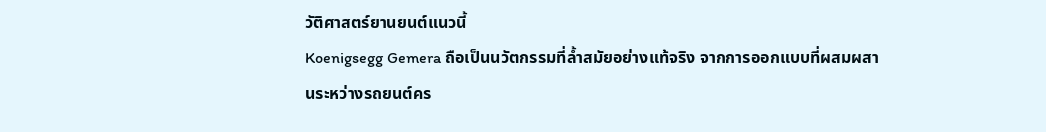วัติศาสตร์ยานยนต์แนวนี้
Koenigsegg Gemera ถือเป็นนวัตกรรมที่ล้ำสมัยอย่างแท้จริง จากการออกแบบที่ผสมผสานระหว่างรถยนต์คร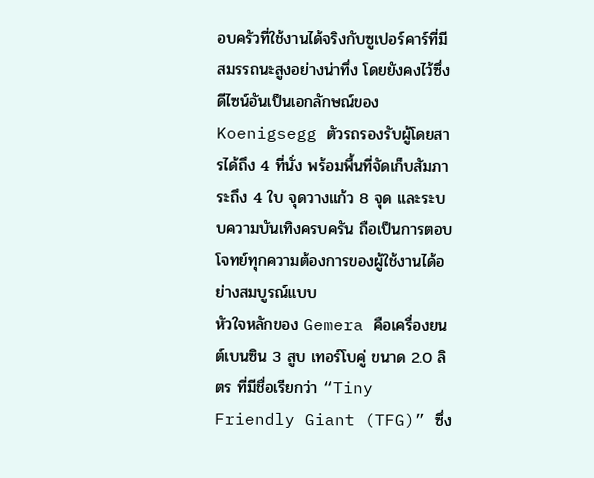อบครัวที่ใช้งานได้จริงกับซูเปอร์คาร์ที่มีสมรรถนะสูงอย่างน่าทึ่ง โดยยังคงไว้ซึ่งดีไซน์อันเป็นเอกลักษณ์ของ Koenigsegg ตัวรถรองรับผู้โดยสารได้ถึง 4 ที่นั่ง พร้อมพื้นที่จัดเก็บสัมภาระถึง 4 ใบ จุดวางแก้ว 8 จุด และระบบความบันเทิงครบครัน ถือเป็นการตอบโจทย์ทุกความต้องการของผู้ใช้งานได้อย่างสมบูรณ์แบบ
หัวใจหลักของ Gemera คือเครื่องยนต์เบนซิน 3 สูบ เทอร์โบคู่ ขนาด 2.0 ลิตร ที่มีชื่อเรียกว่า “Tiny Friendly Giant (TFG)” ซึ่ง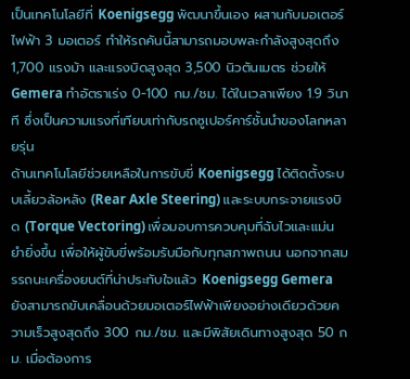เป็นเทคโนโลยีที่ Koenigsegg พัฒนาขึ้นเอง ผสานกับมอเตอร์ไฟฟ้า 3 มอเตอร์ ทำให้รถคันนี้สามารถมอบพละกำลังสูงสุดถึง 1,700 แรงม้า และแรงบิดสูงสุด 3,500 นิวตันเมตร ช่วยให้ Gemera ทำอัตราเร่ง 0-100 กม./ชม. ได้ในเวลาเพียง 1.9 วินาที ซึ่งเป็นความแรงที่เทียบเท่ากับรถซูเปอร์คาร์ชั้นนำของโลกหลายรุ่น
ด้านเทคโนโลยีช่วยเหลือในการขับขี่ Koenigsegg ได้ติดตั้งระบบเลี้ยวล้อหลัง (Rear Axle Steering) และระบบกระจายแรงบิด (Torque Vectoring) เพื่อมอบการควบคุมที่ฉับไวและแม่นยำยิ่งขึ้น เพื่อให้ผู้ขับขี่พร้อมรับมือกับทุกสภาพถนน นอกจากสมรรถนะเครื่องยนต์ที่น่าประทับใจแล้ว Koenigsegg Gemera ยังสามารถขับเคลื่อนด้วยมอเตอร์ไฟฟ้าเพียงอย่างเดียวด้วยความเร็วสูงสุดถึง 300 กม./ชม. และมีพิสัยเดินทางสูงสุด 50 กม. เมื่อต้องการ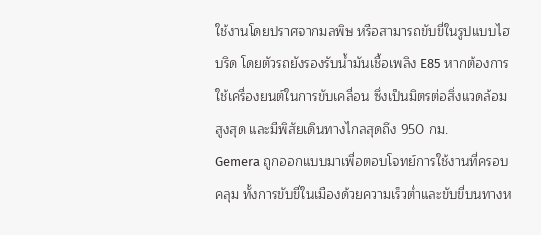ใช้งานโดยปราศจากมลพิษ หรือสามารถขับขี่ในรูปแบบไฮบริด โดยตัวรถยังรองรับน้ำมันเชื้อเพลิง E85 หากต้องการใช้เครื่องยนต์ในการขับเคลื่อน ซึ่งเป็นมิตรต่อสิ่งแวดล้อมสูงสุด และมีพิสัยเดินทางไกลสุดถึง 950 กม.
Gemera ถูกออกแบบมาเพื่อตอบโจทย์การใช้งานที่ครอบคลุม ทั้งการขับขี่ในเมืองด้วยความเร็วต่ำและขับขี่บนทางห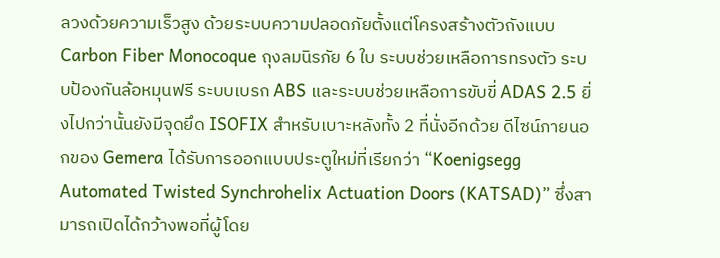ลวงด้วยความเร็วสูง ด้วยระบบความปลอดภัยตั้งแต่โครงสร้างตัวถังแบบ Carbon Fiber Monocoque ถุงลมนิรภัย 6 ใบ ระบบช่วยเหลือการทรงตัว ระบบป้องกันล้อหมุนฟรี ระบบเบรก ABS และระบบช่วยเหลือการขับขี่ ADAS 2.5 ยิ่งไปกว่านั้นยังมีจุดยึด ISOFIX สำหรับเบาะหลังทั้ง 2 ที่นั่งอีกด้วย ดีไซน์ภายนอกของ Gemera ได้รับการออกแบบประตูใหม่ที่เรียกว่า “Koenigsegg Automated Twisted Synchrohelix Actuation Doors (KATSAD)” ซึ่งสามารถเปิดได้กว้างพอที่ผู้โดย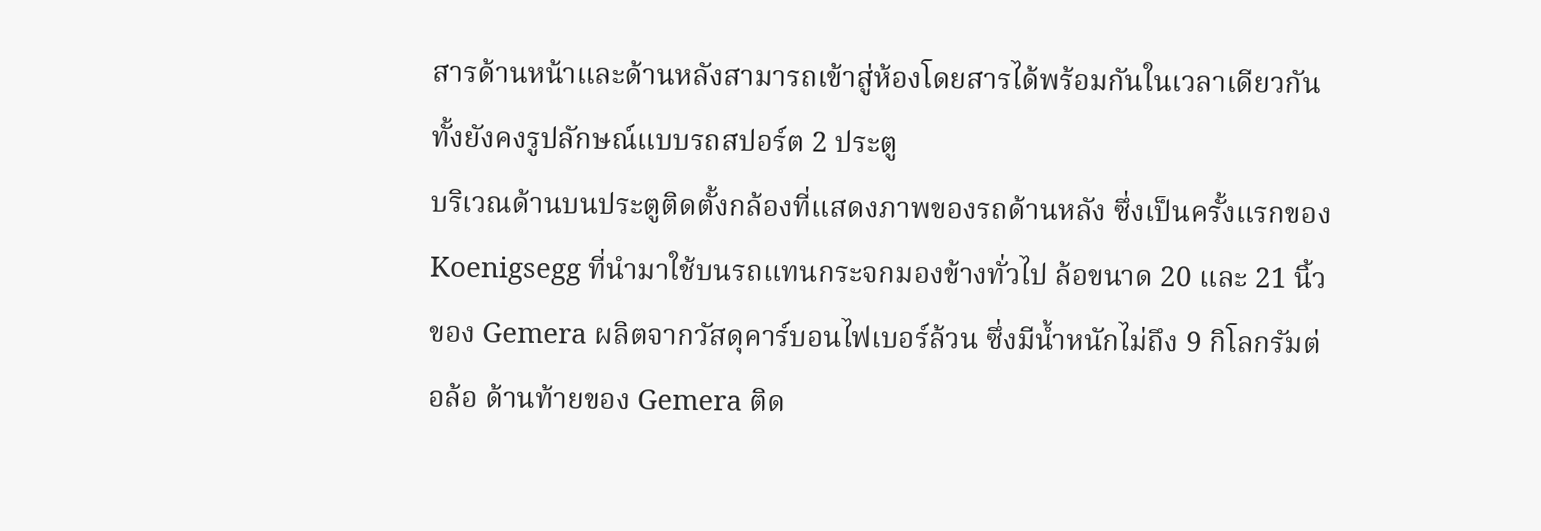สารด้านหน้าและด้านหลังสามารถเข้าสู่ห้องโดยสารได้พร้อมกันในเวลาเดียวกัน ทั้งยังคงรูปลักษณ์แบบรถสปอร์ต 2 ประตู
บริเวณด้านบนประตูติดตั้งกล้องที่แสดงภาพของรถด้านหลัง ซึ่งเป็นครั้งแรกของ Koenigsegg ที่นำมาใช้บนรถแทนกระจกมองข้างทั่วไป ล้อขนาด 20 และ 21 นิ้วของ Gemera ผลิตจากวัสดุคาร์บอนไฟเบอร์ล้วน ซึ่งมีน้ำหนักไม่ถึง 9 กิโลกรัมต่อล้อ ด้านท้ายของ Gemera ติด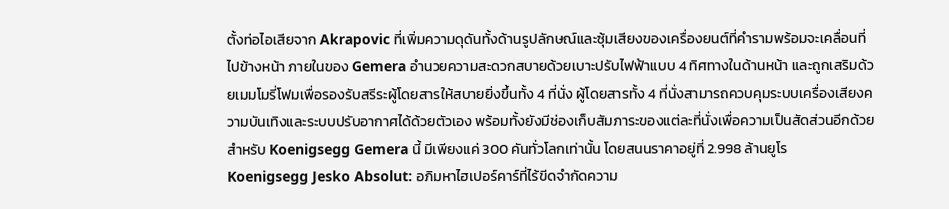ตั้งท่อไอเสียจาก Akrapovic ที่เพิ่มความดุดันทั้งด้านรูปลักษณ์และซุ้มเสียงของเครื่องยนต์ที่คำรามพร้อมจะเคลื่อนที่ไปข้างหน้า ภายในของ Gemera อำนวยความสะดวกสบายด้วยเบาะปรับไฟฟ้าแบบ 4 ทิศทางในด้านหน้า และถูกเสริมด้วยเมมโมรี่โฟมเพื่อรองรับสรีระผู้โดยสารให้สบายยิ่งขึ้นทั้ง 4 ที่นั่ง ผู้โดยสารทั้ง 4 ที่นั่งสามารถควบคุมระบบเครื่องเสียงความบันเทิงและระบบปรับอากาศได้ด้วยตัวเอง พร้อมทั้งยังมีช่องเก็บสัมภาระของแต่ละที่นั่งเพื่อความเป็นสัดส่วนอีกด้วย สำหรับ Koenigsegg Gemera นี้ มีเพียงแค่ 300 คันทั่วโลกเท่านั้น โดยสนนราคาอยู่ที่ 2.998 ล้านยูโร
Koenigsegg Jesko Absolut: อภิมหาไฮเปอร์คาร์ที่ไร้ขีดจำกัดความ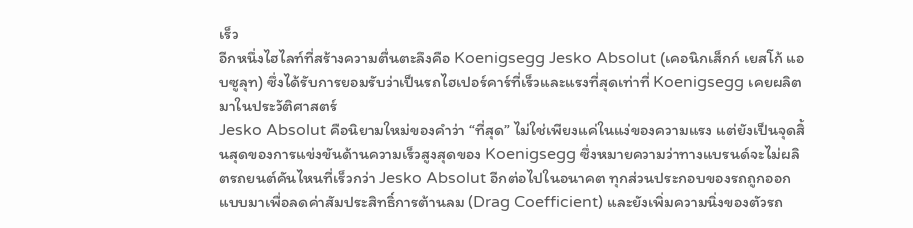เร็ว
อีกหนึ่งไฮไลท์ที่สร้างความตื่นตะลึงคือ Koenigsegg Jesko Absolut (เคอนิกเส็กก์ เยสโก้ แอบซูลุท) ซึ่งได้รับการยอมรับว่าเป็นรถไฮเปอร์คาร์ที่เร็วและแรงที่สุดเท่าที่ Koenigsegg เคยผลิตมาในประวัติศาสตร์
Jesko Absolut คือนิยามใหม่ของคำว่า “ที่สุด” ไม่ใช่เพียงแค่ในแง่ของความแรง แต่ยังเป็นจุดสิ้นสุดของการแข่งขันด้านความเร็วสูงสุดของ Koenigsegg ซึ่งหมายความว่าทางแบรนด์จะไม่ผลิตรถยนต์คันไหนที่เร็วกว่า Jesko Absolut อีกต่อไปในอนาคต ทุกส่วนประกอบของรถถูกออกแบบมาเพื่อลดค่าสัมประสิทธิ์การต้านลม (Drag Coefficient) และยังเพิ่มความนิ่งของตัวรถ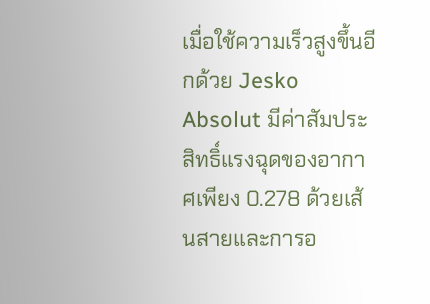เมื่อใช้ความเร็วสูงขึ้นอีกด้วย Jesko Absolut มีค่าสัมประสิทธิ์แรงฉุดของอากาศเพียง 0.278 ด้วยเส้นสายและการอ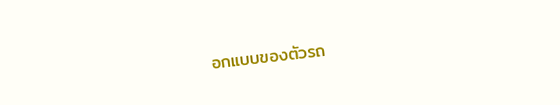อกแบบของตัวรถ